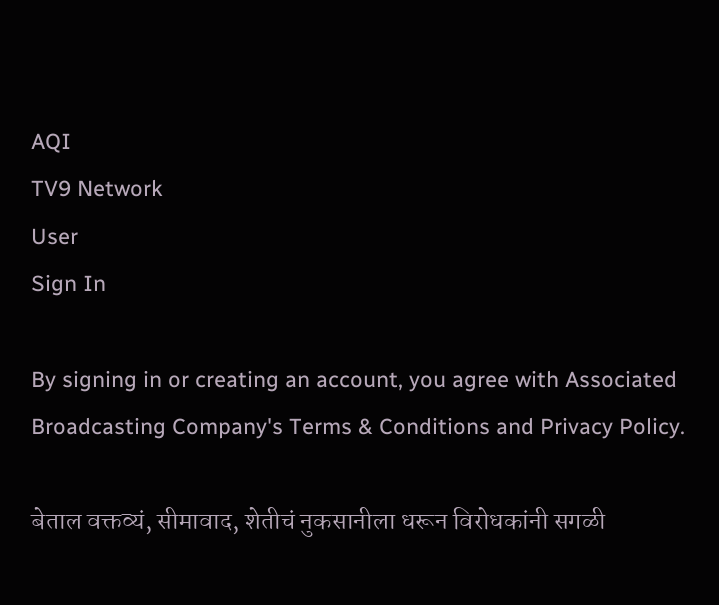AQI
TV9 Network
User
Sign In

By signing in or creating an account, you agree with Associated Broadcasting Company's Terms & Conditions and Privacy Policy.

बेताल वक्तव्यं, सीमावाद, शेतीचं नुकसानीला धरून विरोधकांनी सगळी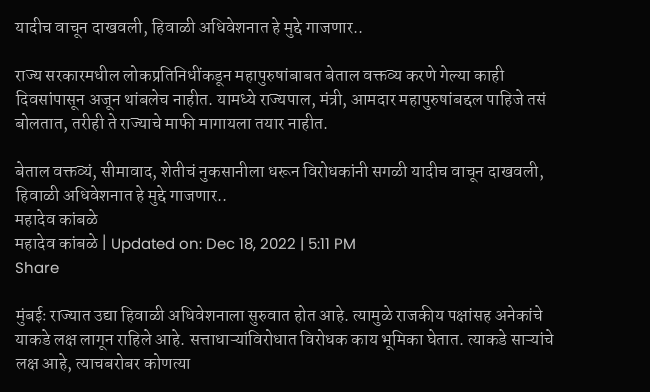यादीच वाचून दाखवली, हिवाळी अधिवेशनात हे मुद्दे गाजणार..

राज्य सरकारमधील लोकप्रतिनिधींकडून महापुरुषांबाबत बेताल वक्तव्य करणे गेल्या काही दिवसांपासून अजून थांबलेच नाहीत. यामध्ये राज्यपाल, मंत्री, आमदार महापुरुषांबद्दल पाहिजे तसं बोलतात, तरीही ते राज्याचे माफी मागायला तयार नाहीत.

बेताल वक्तव्यं, सीमावाद, शेतीचं नुकसानीला धरून विरोधकांनी सगळी यादीच वाचून दाखवली, हिवाळी अधिवेशनात हे मुद्दे गाजणार..
महादेव कांबळे
महादेव कांबळे | Updated on: Dec 18, 2022 | 5:11 PM
Share

मुंबईः राज्यात उद्या हिवाळी अधिवेशनाला सुरुवात होत आहे. त्यामुळे राजकीय पक्षांसह अनेकांचे याकडे लक्ष लागून राहिले आहे. सत्ताधाऱ्यांविरोधात विरोधक काय भूमिका घेतात. त्याकडे साऱ्यांचे लक्ष आहे, त्याचबरोबर कोणत्या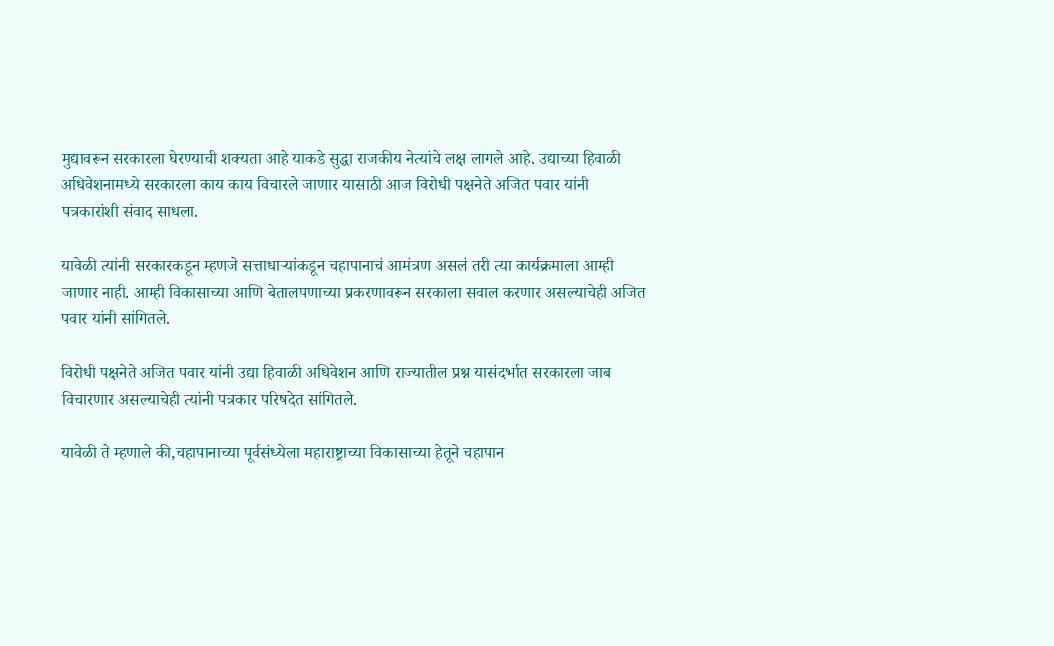मुद्यावरून सरकारला घेरण्याची शक्यता आहे याकडे सुद्धा राजकीय नेत्यांचे लक्ष लागले आहे. उद्याच्या हिवाळी अधिवेशनामध्ये सरकारला काय काय विचारले जाणार यासाठी आज विरोधी पक्षनेते अजित पवार यांनी पत्रकारांशी संवाद साधला.

यावेळी त्यांनी सरकारकडून म्हणजे सत्ताधाऱ्यांकडून चहापानाचं आमंत्रण असलं तरी त्या कार्यक्रमाला आम्ही जाणार नाही. आम्ही विकासाच्या आणि बेतालपणाच्या प्रकरणावरून सरकाला सवाल करणार असल्याचेही अजित पवार यांनी सांगितले.

विरोधी पक्षनेते अजित पवार यांनी उद्या हिवाळी अधिवेशन आणि राज्यातील प्रश्न यासंदर्भात सरकारला जाब विचारणार असल्याचेही त्यांनी पत्रकार परिषदेत सांगितले.

यावेळी ते म्हणाले की,चहापानाच्या पूर्वसंध्येला महाराष्ट्राच्या विकासाच्या हेतूने चहापान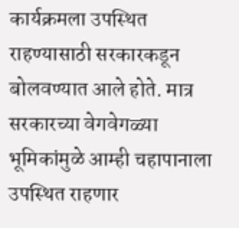कार्यक्रमला उपस्थित राहण्यासाठी सरकारकडून बोलवण्यात आले होते. मात्र सरकारच्या वेगवेगळ्या भूमिकांमुळे आम्ही चहापानाला उपस्थित राहणार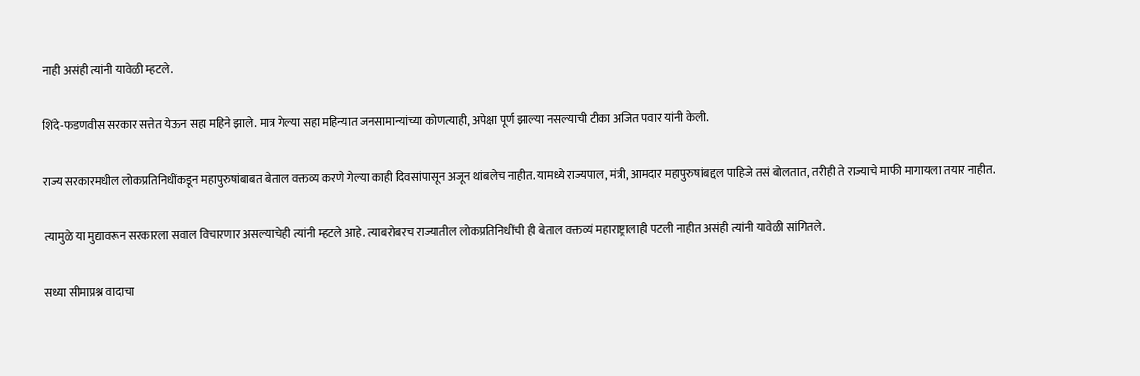नाही असंही त्यांनी यावेळी म्हटले.

शिंदे-फडणवीस सरकार सत्तेत येऊन सहा महिने झाले. मात्र गेल्या सहा महिन्यात जनसामान्यांच्या कोणत्याही, अपेक्षा पूर्ण झाल्या नसल्याची टीका अजित पवार यांनी केली.

राज्य सरकारमधील लोकप्रतिनिधींकडून महापुरुषांबाबत बेताल वक्तव्य करणे गेल्या काही दिवसांपासून अजून थांबलेच नाहीत. यामध्ये राज्यपाल, मंत्री, आमदार महापुरुषांबद्दल पाहिजे तसं बोलतात, तरीही ते राज्याचे माफी मागायला तयार नाहीत.

त्यामुळे या मुद्यावरून सरकारला सवाल विचारणार असल्याचेही त्यांनी म्हटले आहे. त्याबरोबरच राज्यातील लोकप्रतिनिधींची ही बेताल वक्तव्यं महाराष्ट्रालाही पटली नाहीत असंही त्यांनी यावेळी सांगितले.

सध्या सीमाप्रश्न वादाचा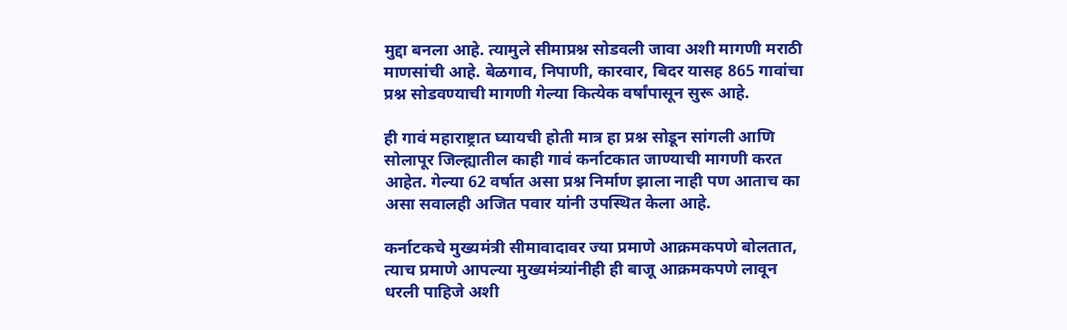मुद्दा बनला आहे. त्यामुले सीमाप्रश्न सोडवली जावा अशी मागणी मराठी माणसांची आहे. बेळगाव, निपाणी, कारवार, बिदर यासह 865 गावांचा प्रश्न सोडवण्याची मागणी गेल्या कित्येक वर्षांपासून सुरू आहे.

ही गावं महाराष्ट्रात घ्यायची होती मात्र हा प्रश्न सोडून सांगली आणि सोलापूर जिल्ह्यातील काही गावं कर्नाटकात जाण्याची मागणी करत आहेत. गेल्या 62 वर्षात असा प्रश्न निर्माण झाला नाही पण आताच का असा सवालही अजित पवार यांनी उपस्थित केला आहे.

कर्नाटकचे मुख्यमंत्री सीमावादावर ज्या प्रमाणे आक्रमकपणे बोलतात, त्याच प्रमाणे आपल्या मुख्यमंत्र्यांनीही ही बाजू आक्रमकपणे लावून धरली पाहिजे अशी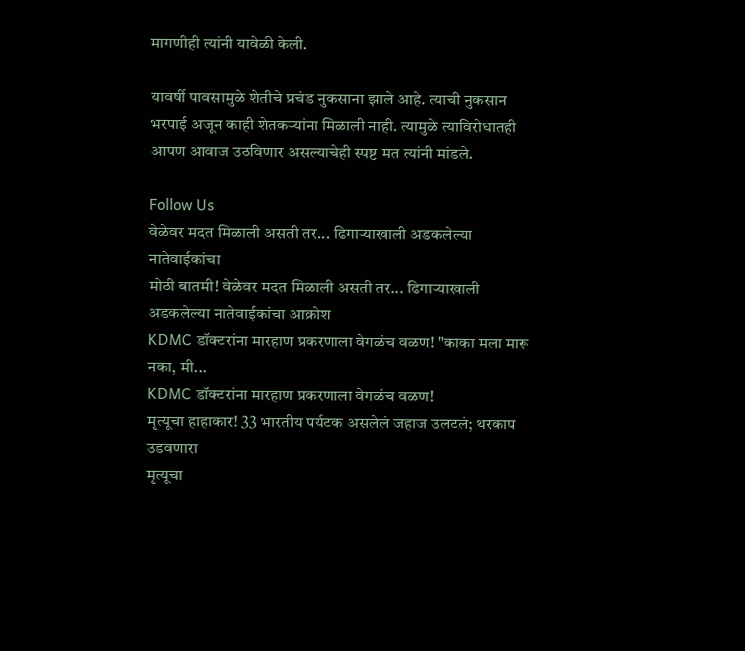मागणीही त्यांनी यावेळी केली.

यावर्षी पावसामुळे शेतीचे प्रचंड नुकसाना झाले आहे. त्याची नुकसान भरपाई अजून काही शेतकऱ्यांना मिळाली नाही. त्यामुळे त्याविरोधातही आपण आवाज उठविणार असल्याचेही स्पष्ट मत त्यांनी मांडले.

Follow Us
वेळेवर मदत मिळाली असती तर... ढिगाऱ्याखाली अडकलेल्या नातेवाईकांचा
मोठी बातमी! वेळेवर मदत मिळाली असती तर... ढिगाऱ्याखाली अडकलेल्या नातेवाईकांचा आक्रोश
KDMC डॉक्टरांना मारहाण प्रकरणाला वेगळंच वळण! "काका मला मारू नका, मी...
KDMC डॉक्टरांना मारहाण प्रकरणाला वेगळंच वळण!
मृत्यूचा हाहाकार! 33 भारतीय पर्यटक असलेलं जहाज उलटलं; थरकाप उडवणारा
मृत्यूचा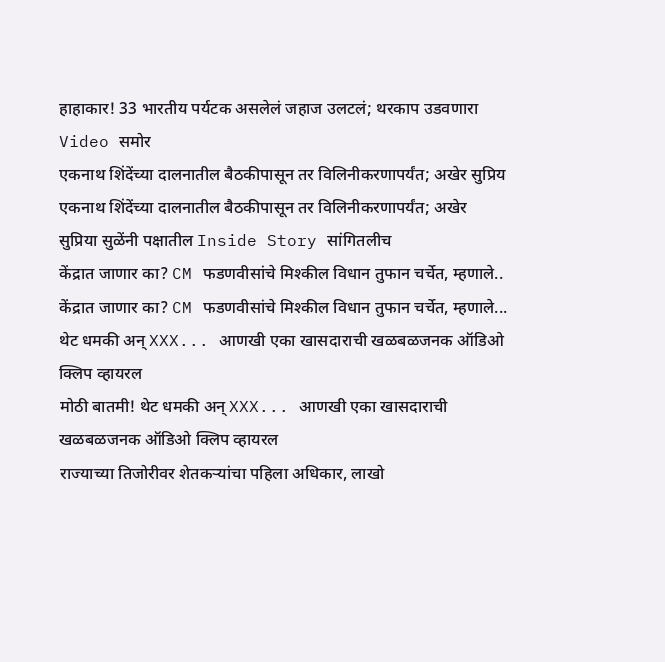हाहाकार! 33 भारतीय पर्यटक असलेलं जहाज उलटलं; थरकाप उडवणारा Video समोर
एकनाथ शिंदेंच्या दालनातील बैठकीपासून तर विलिनीकरणापर्यंत; अखेर सुप्रिय
एकनाथ शिंदेंच्या दालनातील बैठकीपासून तर विलिनीकरणापर्यंत; अखेर सुप्रिया सुळेंनी पक्षातील Inside Story सांगितलीच
केंद्रात जाणार का? CM फडणवीसांचे मिश्कील विधान तुफान चर्चेत, म्हणाले..
केंद्रात जाणार का? CM फडणवीसांचे मिश्कील विधान तुफान चर्चेत, म्हणाले...
थेट धमकी अन् XXX... आणखी एका खासदाराची खळबळजनक ऑडिओ क्लिप व्हायरल
मोठी बातमी! थेट धमकी अन् XXX... आणखी एका खासदाराची खळबळजनक ऑडिओ क्लिप व्हायरल
राज्याच्या तिजोरीवर शेतकऱ्यांचा पहिला अधिकार, लाखो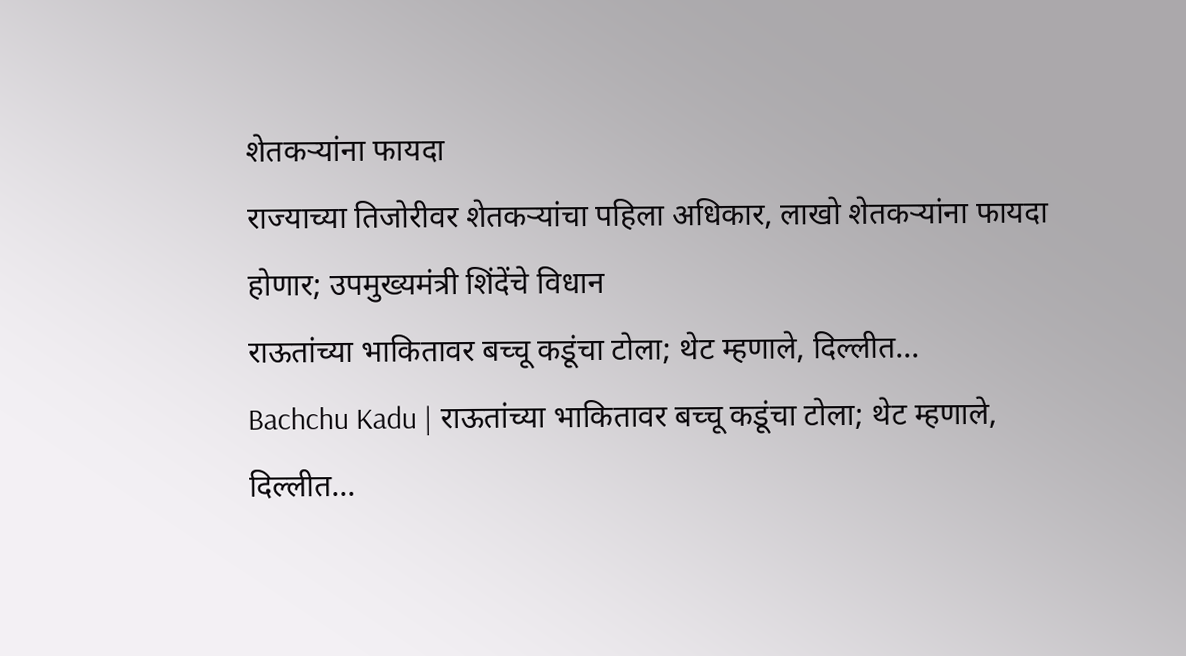शेतकऱ्यांना फायदा
राज्याच्या तिजोरीवर शेतकऱ्यांचा पहिला अधिकार, लाखो शेतकऱ्यांना फायदा होणार; उपमुख्यमंत्री शिंदेंचे विधान
राऊतांच्या भाकितावर बच्चू कडूंचा टोला; थेट म्हणाले, दिल्लीत...
Bachchu Kadu | राऊतांच्या भाकितावर बच्चू कडूंचा टोला; थेट म्हणाले, दिल्लीत...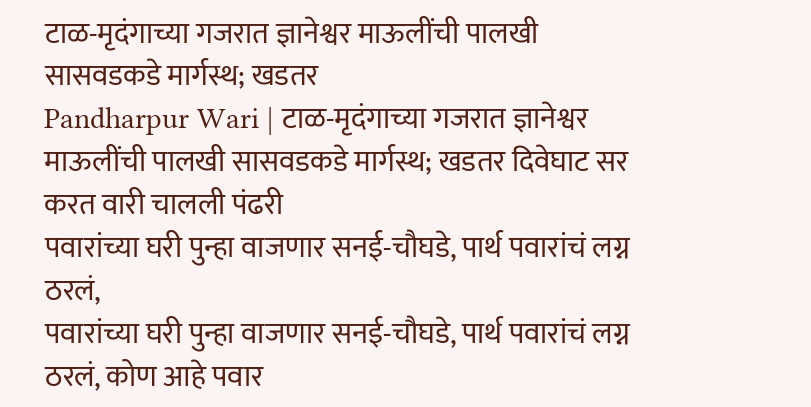टाळ-मृदंगाच्या गजरात ज्ञानेश्वर माऊलींची पालखी सासवडकडे मार्गस्थ; खडतर
Pandharpur Wari | टाळ-मृदंगाच्या गजरात ज्ञानेश्वर माऊलींची पालखी सासवडकडे मार्गस्थ; खडतर दिवेघाट सर करत वारी चालली पंढरी
पवारांच्या घरी पुन्हा वाजणार सनई-चौघडे, पार्थ पवारांचं लग्न ठरलं,
पवारांच्या घरी पुन्हा वाजणार सनई-चौघडे, पार्थ पवारांचं लग्न ठरलं, कोण आहे पवार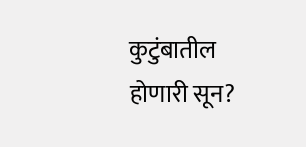कुटुंबातील होणारी सून?